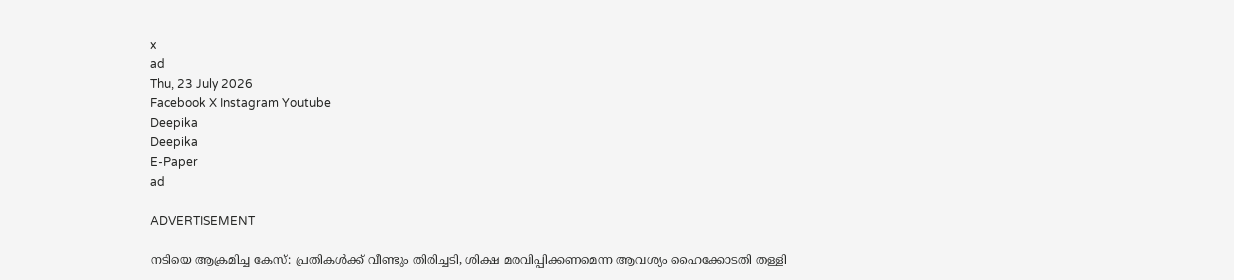x
ad
Thu, 23 July 2026
Facebook X Instagram Youtube
Deepika
Deepika
E-Paper
ad

ADVERTISEMENT

നടിയെ ആക്രമിച്ച കേസ്: പ്രതികള്‍ക്ക് വീണ്ടും തിരിച്ചടി, ശിക്ഷ മരവിപ്പിക്കണമെന്ന ആവശ്യം ഹൈക്കോടതി തള്ളി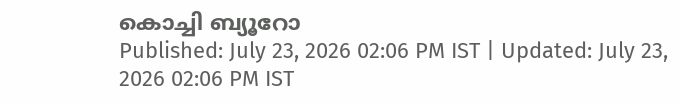കൊച്ചി ബ്യൂറോ
Published: July 23, 2026 02:06 PM IST | Updated: July 23, 2026 02:06 PM IST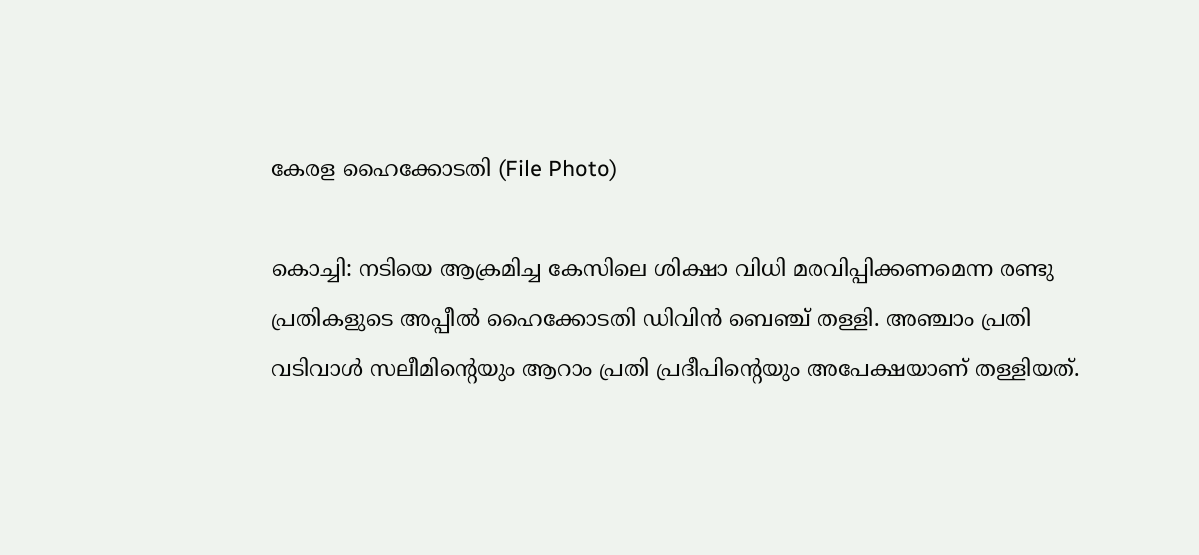കേരള ഹൈക്കോടതി (File Photo)

കൊച്ചി: നടിയെ ആക്രമിച്ച കേസിലെ ശിക്ഷാ വിധി മരവിപ്പിക്കണമെന്ന രണ്ടു പ്രതികളുടെ അപ്പീല്‍ ഹൈക്കോടതി ഡിവിന്‍ ബെഞ്ച് തള്ളി. അഞ്ചാം പ്രതി വടിവാള്‍ സലീമിന്‍റെയും ആറാം പ്രതി പ്രദീപിന്‍റെയും അപേക്ഷയാണ് തള്ളിയത്.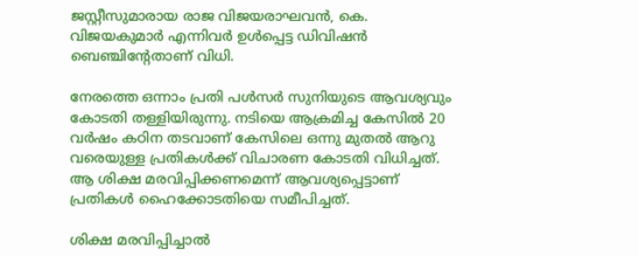ജസ്റ്റീസുമാരായ രാജ വിജയരാഘവന്‍, കെ. വിജയകുമാര്‍ എന്നിവര്‍ ഉള്‍പ്പെട്ട ഡിവിഷന്‍ ബെഞ്ചിന്‍റേതാണ് വിധി.

നേരത്തെ ഒന്നാം പ്രതി പള്‍സര്‍ സുനിയുടെ ആവശ്യവും കോടതി തള്ളിയിരുന്നു. നടിയെ ആക്രമിച്ച കേസില്‍ 20 വര്‍ഷം കഠിന തടവാണ് കേസിലെ ഒന്നു മുതല്‍ ആറു വരെയുള്ള പ്രതികള്‍ക്ക് വിചാരണ കോടതി വിധിച്ചത്. ആ ശിക്ഷ മരവിപ്പിക്കണമെന്ന് ആവശ്യപ്പെട്ടാണ് പ്രതികള്‍ ഹൈക്കോടതിയെ സമീപിച്ചത്.

ശിക്ഷ മരവിപ്പിച്ചാല്‍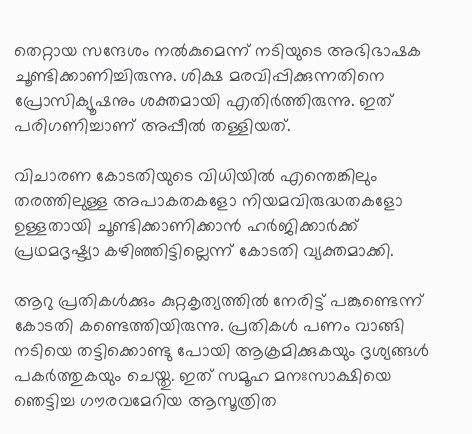തെറ്റായ സന്ദേശം നല്‍കുമെന്ന് നടിയുടെ അഭിഭാഷക ചൂണ്ടിക്കാണിച്ചിരുന്നു. ശിക്ഷ മരവിപ്പിക്കുന്നതിനെ പ്രോസിക്യൂഷനും ശക്തമായി എതിര്‍ത്തിരുന്നു. ഇത് പരിഗണിച്ചാണ് അപ്പീല്‍ തള്ളിയത്.

വിചാരണ കോടതിയുടെ വിധിയില്‍ എന്തെങ്കിലും തരത്തിലുള്ള അപാകതകളോ നിയമവിരുദ്ധതകളോ ഉള്ളതായി ചൂണ്ടിക്കാണിക്കാന്‍ ഹര്‍ജിക്കാര്‍ക്ക് പ്രഥമദൃഷ്ട്യാ കഴിഞ്ഞിട്ടില്ലെന്ന് കോടതി വ്യക്തമാക്കി.

ആറു പ്രതികള്‍ക്കും കുറ്റകൃത്യത്തില്‍ നേരിട്ട് പങ്കുണ്ടെന്ന് കോടതി കണ്ടെത്തിയിരുന്നു. പ്രതികള്‍ പണം വാങ്ങി നടിയെ തട്ടിക്കൊണ്ടു പോയി ആക്രമിക്കുകയും ദൃശ്യങ്ങള്‍ പകര്‍ത്തുകയും ചെയ്തു. ഇത് സമൂഹ മനഃസാക്ഷിയെ ഞെട്ടിച്ച ഗൗരവമേറിയ ആസൂത്രിത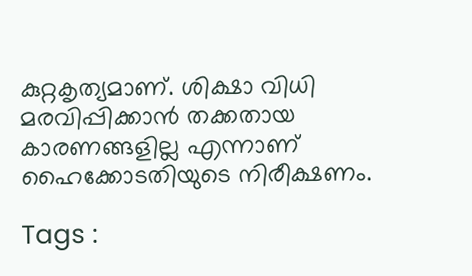കുറ്റകൃത്യമാണ്. ശിക്ഷാ വിധി മരവിപ്പിക്കാന്‍ തക്കതായ കാരണങ്ങളില്ല എന്നാണ് ഹൈക്കോടതിയുടെ നിരീക്ഷണം.

Tags :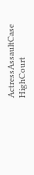ActressAssaultCase HighCourt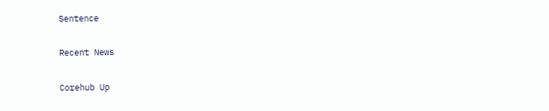Sentence

Recent News

Corehub Up